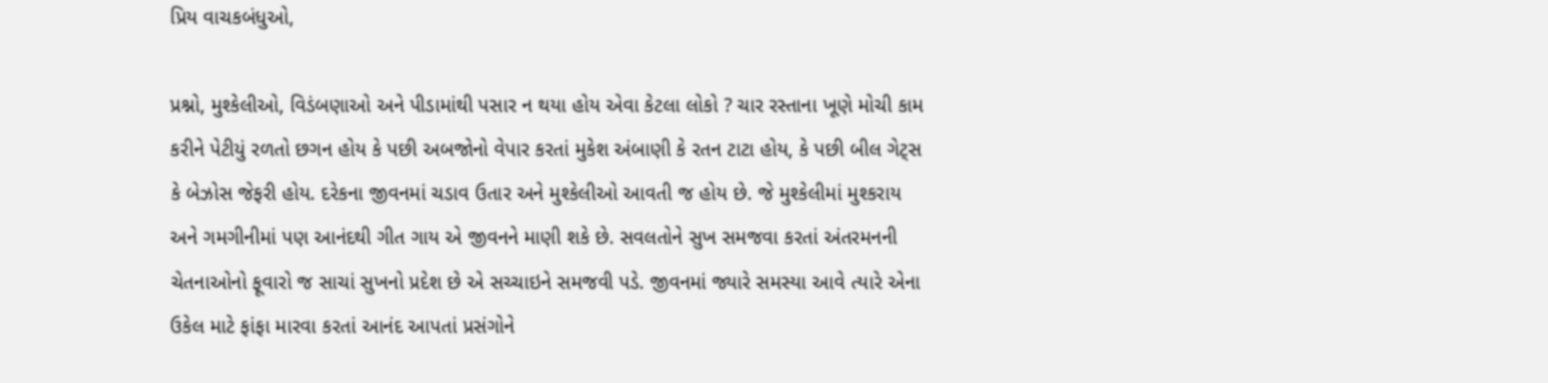પ્રિય વાચકબંધુઓ,

પ્રશ્નો, મુશ્કેલીઓ, વિડંબણાઓ અને પીડામાંથી પસાર ન થયા હોય એવા કેટલા લોકો ? ચાર રસ્તાના ખૂણે મોચી કામ કરીને પેટીયું રળતો છગન હોય કે પછી અબજોનો વેપાર કરતાં મુકેશ અંબાણી કે રતન ટાટા હોય, કે પછી બીલ ગેટ્સ કે બેઝોસ જેફરી હોય. દરેકના જીવનમાં ચડાવ ઉતાર અને મુશ્કેલીઓ આવતી જ હોય છે. જે મુશ્કેલીમાં મુશ્કરાય અને ગમગીનીમાં પણ આનંદથી ગીત ગાય એ જીવનને માણી શકે છે. સવલતોને સુખ સમજવા કરતાં અંતરમનની ચેતનાઓનો ફૂવારો જ સાચાં સુખનો પ્રદેશ છે એ સચ્ચાઇને સમજવી પડે. જીવનમાં જ્યારે સમસ્યા આવે ત્યારે એના ઉકેલ માટે ફાંફા મારવા કરતાં આનંદ આપતાં પ્રસંગોને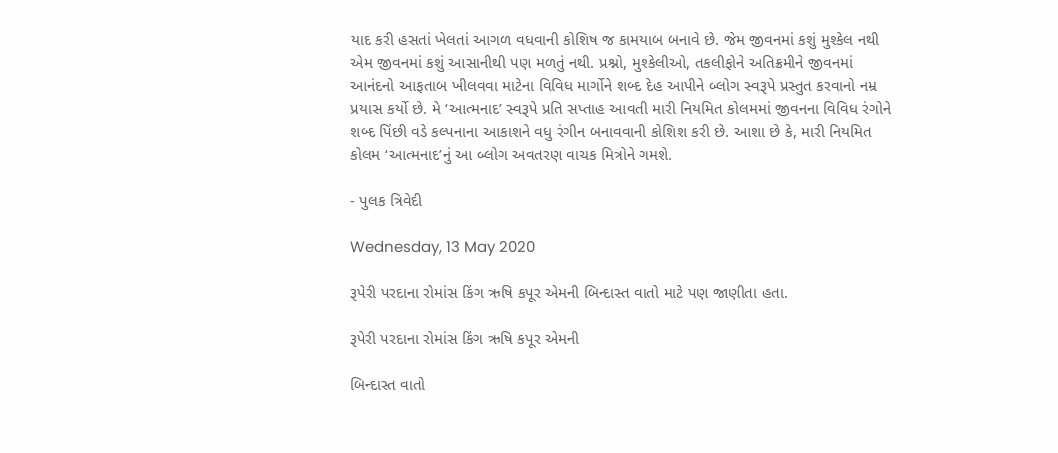યાદ કરી હસતાં ખેલતાં આગળ વધવાની કોશિષ જ કામયાબ બનાવે છે. જેમ જીવનમાં કશું મુશ્કેલ નથી એમ જીવનમાં કશું આસાનીથી પણ મળતું નથી. પ્રશ્નો, મુશ્કેલીઓ, તકલીફોને અતિક્રમીને જીવનમાં આનંદનો આફતાબ ખીલવવા માટેના વિવિધ માર્ગોને શબ્દ દેહ આપીને બ્લોગ સ્વરૂપે પ્રસ્તુત કરવાનો નમ્ર પ્રયાસ કર્યો છે. મે ‘આત્મનાદ’ સ્વરૂપે પ્રતિ સપ્તાહ આવતી મારી નિયમિત કોલમમાં જીવનના વિવિધ રંગોને શબ્દ પિંછી વડે કલ્પનાના આકાશને વધુ રંગીન બનાવવાની કોશિશ કરી છે. આશા છે કે, મારી નિયમિત કોલમ ‘આત્મનાદ’નું આ બ્લોગ અવતરણ વાચક મિત્રોને ગમશે.

- પુલક ત્રિવેદી

Wednesday, 13 May 2020

રૂપેરી પરદાના રોમાંસ કિંગ ઋષિ કપૂર એમની બિન્દાસ્ત વાતો માટે પણ જાણીતા હતા.

રૂપેરી પરદાના રોમાંસ કિંગ ઋષિ કપૂર એમની

બિન્દાસ્ત વાતો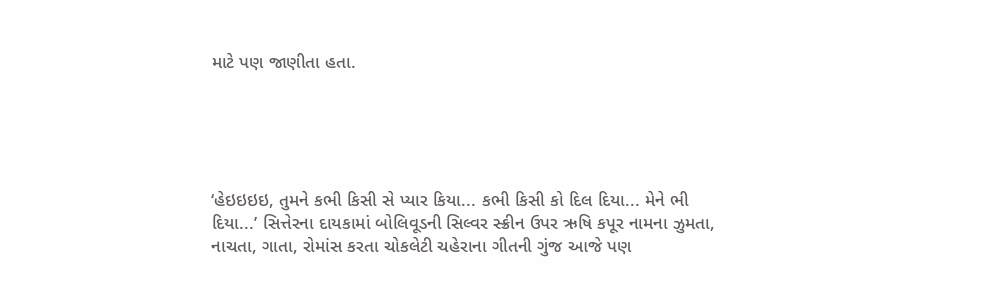માટે પણ જાણીતા હતા.





‘હેઇઇઇઇ, તુમને કભી કિસી સે પ્યાર કિયા... કભી કિસી કો દિલ દિયા... મેને ભી દિયા...’ સિત્તેરના દાયકામાં બોલિવૂડની સિલ્વર સ્ક્રીન ઉપર ઋષિ કપૂર નામના ઝુમતા, નાચતા, ગાતા, રોમાંસ કરતા ચોકલેટી ચહેરાના ગીતની ગુંજ આજે પણ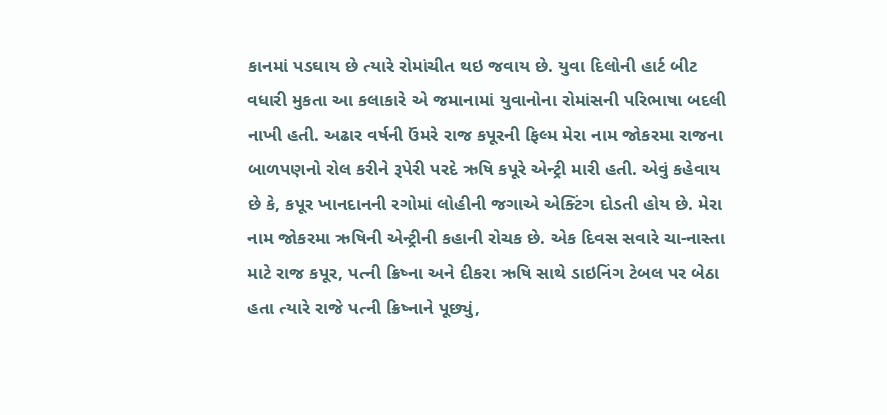કાનમાં પડઘાય છે ત્યારે રોમાંચીત થઇ જવાય છે. યુવા દિલોની હાર્ટ બીટ વધારી મુકતા આ કલાકારે એ જમાનામાં યુવાનોના રોમાંસની પરિભાષા બદલી નાખી હતી. અઢાર વર્ષની ઉંમરે રાજ કપૂરની ફિલ્મ મેરા નામ જોકરમા રાજના બાળપણનો રોલ કરીને રૂપેરી પરદે ઋષિ કપૂરે એન્ટ્રી મારી હતી. એવું કહેવાય છે કે, કપૂર ખાનદાનની રગોમાં લોહીની જગાએ એક્ટિંગ દોડતી હોય છે. મેરા નામ જોકરમા ઋષિની એન્ટ્રીની કહાની રોચક છે. એક દિવસ સવારે ચા-નાસ્તા માટે રાજ કપૂર, પત્ની ક્રિષ્ના અને દીકરા ઋષિ સાથે ડાઇનિંગ ટેબલ પર બેઠા હતા ત્યારે રાજે પત્ની ક્રિષ્નાને પૂછ્યું,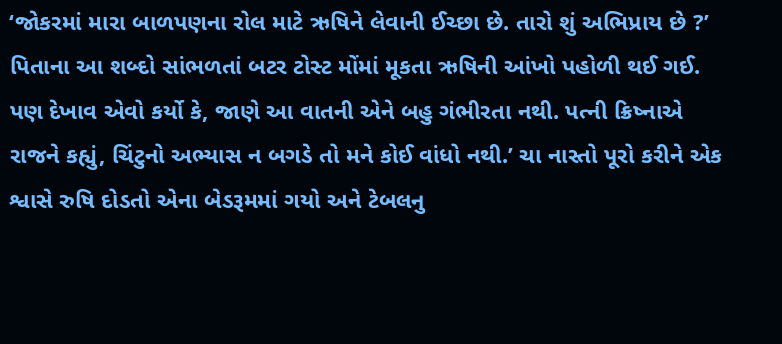‘જોકરમાં મારા બાળપણના રોલ માટે ઋષિને લેવાની ઈચ્છા છે. તારો શું અભિપ્રાય છે ?’ પિતાના આ શબ્દો સાંભળતાં બટર ટોસ્ટ મોંમાં મૂકતા ઋષિની આંખો પહોળી થઈ ગઈ. પણ દેખાવ એવો કર્યો કે, જાણે આ વાતની એને બહુ ગંભીરતા નથી. પત્ની ક્રિષ્નાએ રાજને કહ્યું, ચિંટુનો અભ્યાસ ન બગડે તો મને કોઈ વાંધો નથી.’ ચા નાસ્તો પૂરો કરીને એક શ્વાસે રુષિ દોડતો એના બેડરૂમમાં ગયો અને ટેબલનુ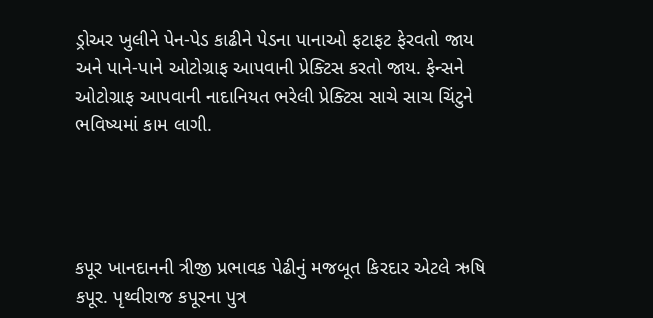ડ્રોઅર ખુલીને પેન-પેડ કાઢીને પેડના પાનાઓ ફટાફટ ફેરવતો જાય અને પાને-પાને ઓટોગ્રાફ આપવાની પ્રેક્ટિસ કરતો જાય. ફેન્સને ઓટોગ્રાફ આપવાની નાદાનિયત ભરેલી પ્રેક્ટિસ સાચે સાચ ચિંટુને ભવિષ્યમાં કામ લાગી.




કપૂર ખાનદાનની ત્રીજી પ્રભાવક પેઢીનું મજબૂત કિરદાર એટલે ઋષિ કપૂર. પૃથ્વીરાજ કપૂરના પુત્ર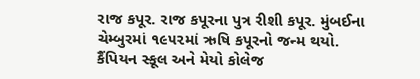રાજ કપૂર. રાજ કપૂરના પુત્ર રીશી કપૂર. મુંબઈના ચેમ્બુરમાં ૧૯૫૨માં ઋષિ કપૂરનો જન્મ થયો. કૈંપિયન સ્કૂલ અને મેયો કોલેજ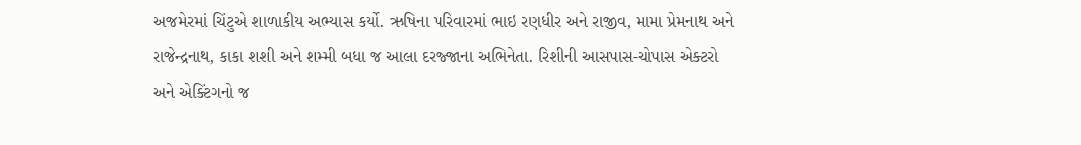અજમેરમાં ચિંટુએ શાળાકીય અભ્યાસ કર્યો. ઋષિના પરિવારમાં ભાઇ રણધીર અને રાજીવ, મામા પ્રેમનાથ અને રાજેન્દ્રનાથ, કાકા શશી અને શમ્મી બધા જ આલા દરજ્જાના અભિનેતા. રિશીની આસપાસ-ચોપાસ એક્ટરો અને એક્ટિંગનો જ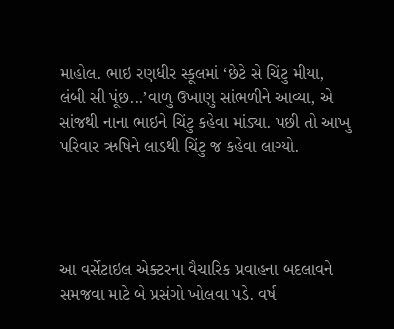માહોલ. ભાઇ રણધીર સ્કૂલમાં ‘છેટે સે ચિંટુ મીયા, લંબી સી પૂંછ...’વાળુ ઉખાણુ સાંભળીને આવ્યા, એ સાંજથી નાના ભાઇને ચિંટુ કહેવા માંડ્યા. પછી તો આખુ પરિવાર ઋષિને લાડથી ચિંટુ જ કહેવા લાગ્યો.




આ વર્સેટાઇલ એક્ટરના વૈચારિક પ્રવાહના બદલાવને સમજવા માટે બે પ્રસંગો ખોલવા પડે. વર્ષ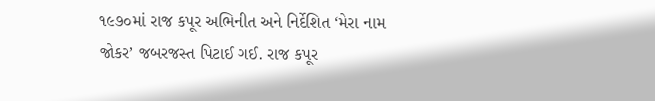૧૯૭૦માં રાજ કપૂર અભિનીત અને નિર્દેશિત ‘મેરા નામ જોકર’ જબરજસ્ત પિટાઈ ગઈ. રાજ કપૂર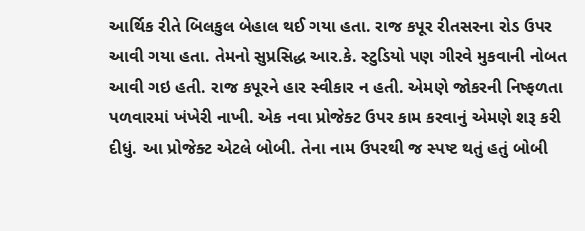આર્થિક રીતે બિલકુલ બેહાલ થઈ ગયા હતા. રાજ કપૂર રીતસરના રોડ ઉપર આવી ગયા હતા. તેમનો સુપ્રસિદ્ધ આર.કે. સ્ટુડિયો પણ ગીરવે મુકવાની નોબત આવી ગઇ હતી. રાજ કપૂરને હાર સ્વીકાર ન હતી. એમણે જોકરની નિષ્ફળતા પળવારમાં ખંખેરી નાખી. એક નવા પ્રોજેક્ટ ઉપર કામ કરવાનું એમણે શરૂ કરી દીધું. આ પ્રોજેક્ટ એટલે બોબી. તેના નામ ઉપરથી જ સ્પષ્ટ થતું હતું બોબી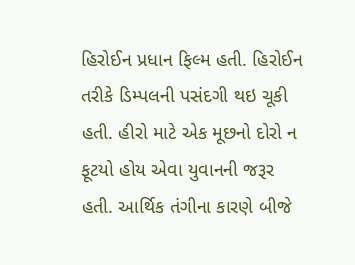હિરોઈન પ્રધાન ફિલ્મ હતી. હિરોઈન તરીકે ડિમ્પલની પસંદગી થઇ ચૂકી હતી. હીરો માટે એક મૂછનો દોરો ન ફૂટયો હોય એવા યુવાનની જરૂર હતી. આર્થિક તંગીના કારણે બીજે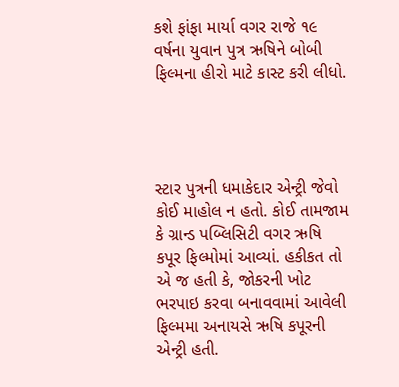કશે ફાંફા માર્યા વગર રાજે ૧૯ વર્ષના યુવાન પુત્ર ઋષિને બોબી ફિલ્મના હીરો માટે કાસ્ટ કરી લીધો.




સ્ટાર પુત્રની ધમાકેદાર એન્ટ્રી જેવો કોઈ માહોલ ન હતો. કોઈ તામજામ કે ગ્રાન્ડ પબ્લિસિટી વગર ઋષિ કપૂર ફિલ્મોમાં આવ્યાં. હકીકત તો એ જ હતી કે, જોકરની ખોટ ભરપાઇ કરવા બનાવવામાં આવેલી ફિલ્મમા અનાયસે ઋષિ કપૂરની એન્ટ્રી હતી.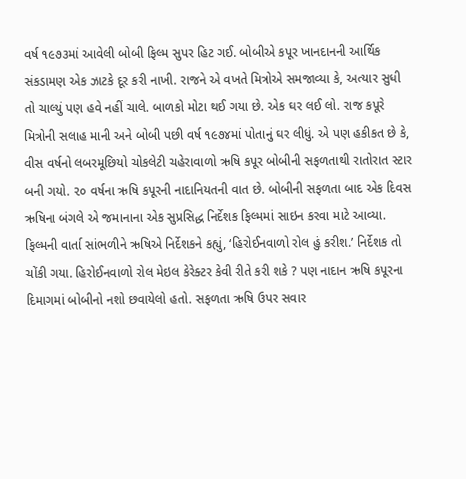વર્ષ ૧૯૭૩માં આવેલી બોબી ફિલ્મ સુપર હિટ ગઈ. બોબીએ કપૂર ખાનદાનની આર્થિક સંકડામણ એક ઝાટકે દૂર કરી નાખી. રાજને એ વખતે મિત્રોએ સમજાવ્યા કે, અત્યાર સુધી તો ચાલ્યું પણ હવે નહીં ચાલે. બાળકો મોટા થઈ ગયા છે. એક ઘર લઈ લો. રાજ કપૂરે મિત્રોની સલાહ માની અને બોબી પછી વર્ષ ૧૯૭૪માં પોતાનું ઘર લીધું. એ પણ હકીકત છે કે, વીસ વર્ષનો લબરમૂછિયો ચોકલેટી ચહેરાવાળો ઋષિ કપૂર બોબીની સફળતાથી રાતોરાત સ્ટાર બની ગયો. ૨૦ વર્ષના ઋષિ કપૂરની નાદાનિયતની વાત છે. બોબીની સફળતા બાદ એક દિવસ ઋષિના બંગલે એ જમાનાના એક સુપ્રસિદ્ધ નિર્દેશક ફિલ્મમાં સાઇન કરવા માટે આવ્યા. ફિલ્મની વાર્તા સાંભળીને ઋષિએ નિર્દેશકને કહ્યું, ‘હિરોઈનવાળો રોલ હું કરીશ.’ નિર્દેશક તો ચોંકી ગયા. હિરોઈનવાળો રોલ મેઇલ કેરેક્ટર કેવી રીતે કરી શકે ? પણ નાદાન ઋષિ કપૂરના દિમાગમાં બોબીનો નશો છવાયેલો હતો. સફળતા ઋષિ ઉપર સવાર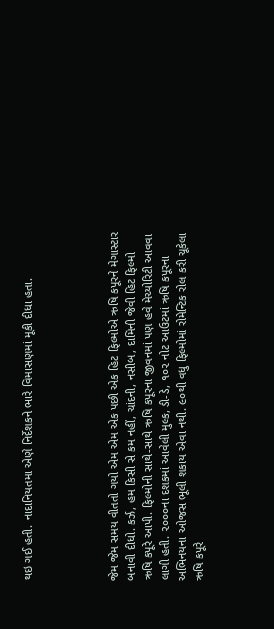થઇ ગઈ હતી. નાદાનિયતમા એણે નિર્દેશકને ભારે વિમાસણમાં મૂકી દીધા હતા.




જેમ જેમ સમય વીતતો ગયો એમ એમ એક પછી એક હિટ ફિલ્મોએ ઋષિ કપૂરને મેગાસ્ટાર બનાવી દીધો. કર્ઝ, હમ કિસી સે કમ નહીં, ચાંદની, નસીબ, દામિની જેવી હિટ ફિલ્મો ઋષિ કપૂરે આપી. ફિલ્મોની સાથે-સાથે ઋષિ કપૂરના જીવનમાં પણ હવે મેચ્યોરિટી આવવા લાગી હતી. ૨૦૦૦ના દશકમાં આવેલી મુલ્ક, ડી-ડે, ૧૦૨ નોટ આઉટમાં ઋષિ કપૂરના અભિનયના ઓજસ ભૂલી શકાય એવા નથી. ૯૦થી વધુ ફિલ્મોમાં રોમેન્ટિક રોલ કરી ચૂકેલા ઋષિ કપૂરે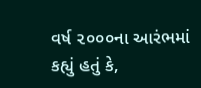વર્ષ ૨૦૦૦ના આરંભમાં કહ્યું હતું કે,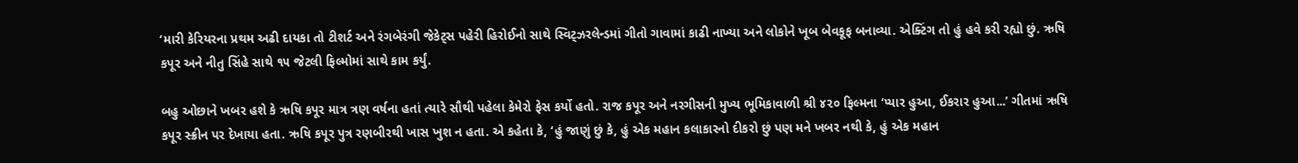‘મારી કેરિયરના પ્રથમ અઢી દાયકા તો ટીશર્ટ અને રંગબેરંગી જેકેટ્સ પહેરી હિરોઈનો સાથે સ્વિટ્ઝરલેન્ડમાં ગીતો ગાવામાં કાઢી નાખ્યા અને લોકોને ખૂબ બેવકૂફ બનાવ્યા. એક્ટિંગ તો હું હવે કરી રહ્યો છું. ઋષિ કપૂર અને નીતુ સિંહે સાથે ૧૫ જેટલી ફિલ્મોમાં સાથે કામ કર્યું.

બહુ ઓછાને ખબર હશે કે ઋષિ કપૂર માત્ર ત્રણ વર્ષના હતાં ત્યારે સૌથી પહેલા કેમેરો ફેસ કર્યો હતો. રાજ કપૂર અને નરગીસની મુખ્ય ભૂમિકાવાળી શ્રી ૪૨૦ ફિલ્મના ‘પ્યાર હુઆ, ઈકરાર હુઆ...’ ગીતમાં ઋષિ કપૂર સ્ક્રીન પર દેખાયા હતા. ઋષિ કપૂર પુત્ર રણબીરથી ખાસ ખુશ ન હતા. એ કહેતા કે, ‘હું જાણું છું કે, હું એક મહાન કલાકારનો દીકરો છું પણ મને ખબર નથી કે, હું એક મહાન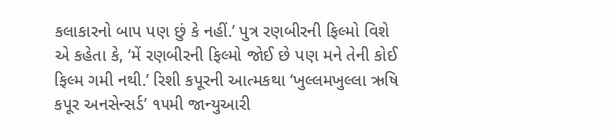કલાકારનો બાપ પણ છું કે નહીં.’ પુત્ર રણબીરની ફિલ્મો વિશે એ કહેતા કે, ‘મેં રણબીરની ફિલ્મો જોઈ છે પણ મને તેની કોઈ ફિલ્મ ગમી નથી.’ રિશી કપૂરની આત્મકથા ‘ખુલ્લમખુલ્લા ઋષિ કપૂર અનસેન્સર્ડ’ ૧૫મી જાન્યુઆરી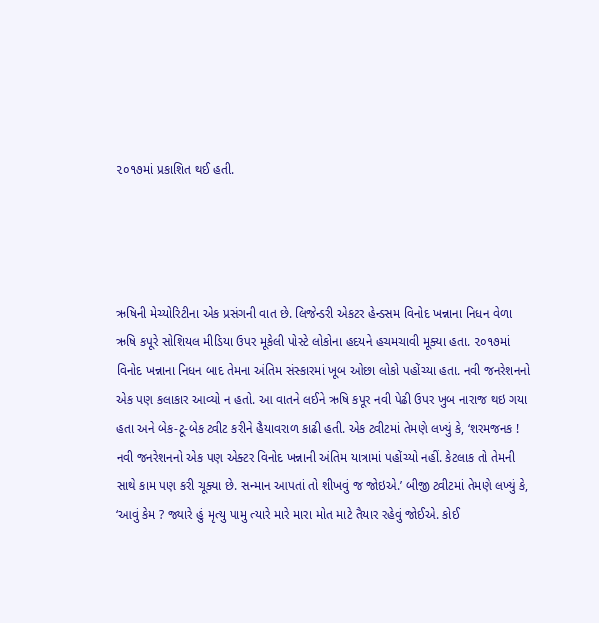૨૦૧૭માં પ્રકાશિત થઈ હતી.




ઋષિની મેચ્યોરિટીના એક પ્રસંગની વાત છે. લિજેન્ડરી એકટર હેન્ડસમ વિનોદ ખન્નાના નિધન વેળા ઋષિ કપૂરે સોશિયલ મીડિયા ઉપર મૂકેલી પોસ્ટે લોકોના હદયને હચમચાવી મૂક્યા હતા. ૨૦૧૭માં વિનોદ ખન્નાના નિધન બાદ તેમના અંતિમ સંસ્કારમાં ખૂબ ઓછા લોકો પહોંચ્યા હતા. નવી જનરેશનનો એક પણ કલાકાર આવ્યો ન હતો. આ વાતને લઈને ઋષિ કપૂર નવી પેઢી ઉપર ખુબ નારાજ થઇ ગયા હતા અને બેક-ટૂ-બેક ટ્વીટ કરીને હૈયાવરાળ કાઢી હતી. એક ટ્વીટમાં તેમણે લખ્યું કે, ‘શરમજનક ! નવી જનરેશનનો એક પણ એક્ટર વિનોદ ખન્નાની અંતિમ યાત્રામાં પહોંચ્યો નહીં. કેટલાક તો તેમની સાથે કામ પણ કરી ચૂક્યા છે. સન્માન આપતાં તો શીખવું જ જોઇએ.’ બીજી ટ્વીટમાં તેમણે લખ્યું કે, ‘આવું કેમ ? જ્યારે હું મૃત્યુ પામુ ત્યારે મારે મારા મોત માટે તૈયાર રહેવું જોઈએ. કોઈ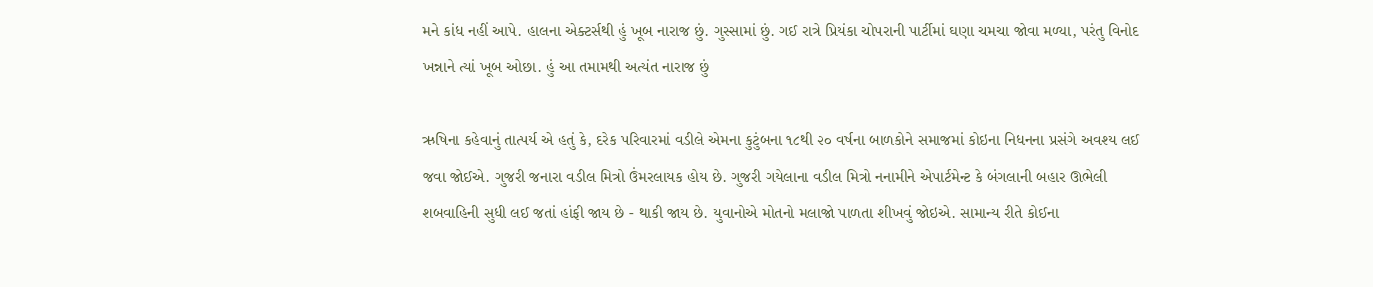મને કાંધ નહીં આપે. હાલના એક્ટર્સથી હું ખૂબ નારાજ છું. ગુસ્સામાં છું. ગઈ રાત્રે પ્રિયંકા ચોપરાની પાર્ટીમાં ઘણા ચમચા જોવા મળ્યા, પરંતુ વિનોદ ખન્નાને ત્યાં ખૂબ ઓછા. હું આ તમામથી અત્યંત નારાજ છું

ઋષિના કહેવાનું તાત્પર્ય એ હતું કે, દરેક પરિવારમાં વડીલે એમના કુટુંબના ૧૮થી ૨૦ વર્ષના બાળકોને સમાજમાં કોઇના નિધનના પ્રસંગે અવશ્ય લઈ જવા જોઈએ. ગુજરી જનારા વડીલ મિત્રો ઉંમરલાયક હોય છે. ગુજરી ગયેલાના વડીલ મિત્રો નનામીને એપાર્ટમેન્ટ કે બંગલાની બહાર ઊભેલી શબવાહિની સુધી લઈ જતાં હાંફી જાય છે - થાકી જાય છે. યુવાનોએ મોતનો મલાજો પાળતા શીખવું જોઇએ. સામાન્ય રીતે કોઈના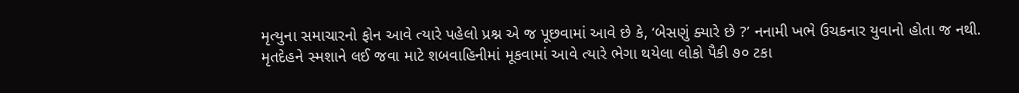મૃત્યુના સમાચારનો ફોન આવે ત્યારે પહેલો પ્રશ્ન એ જ પૂછવામાં આવે છે કે, ‘બેસણું ક્યારે છે ?’ નનામી ખભે ઉચકનાર યુવાનો હોતા જ નથી. મૃતદેહને સ્મશાને લઈ જવા માટે શબવાહિનીમાં મૂકવામાં આવે ત્યારે ભેગા થયેલા લોકો પૈકી ૭૦ ટકા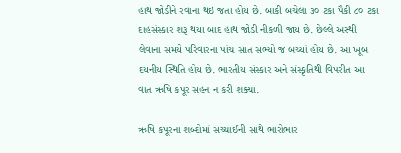હાથ જોડીને રવાના થઇ જતા હોય છે. બાકી બચેલા ૩૦ ટકા પૈકી ૮૦ ટકા દાહસંસ્કાર શરૂ થયા બાદ હાથ જોડી નીકળી જાય છે. છેલ્લે અસ્થી લેવાના સમયે પરિવારના પાંચ સાત સભ્યો જ બચ્યાં હોય છે. આ ખૂબ દયનીય સ્થિતિ હોય છે. ભારતીય સંસ્કાર અને સંસ્કૃતિથી વિપરીત આ વાત ઋષિ કપૂર સહન ન કરી શક્યા.

ઋષિ કપૂરના શબ્દોમાં સચ્ચાઈની સાથે ભારોભાર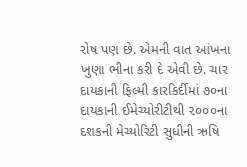રોષ પણ છે. એમની વાત આંખના ખુણા ભીના કરી દે એવી છે. ચાર દાયકાની ફિલ્મી કારકિર્દીમાં ૭૦ના દાયકાની ઈમેચ્યોરીટીથી ૨૦૦૦ના દશકની મેચ્યોરિટી સુધીની ઋષિ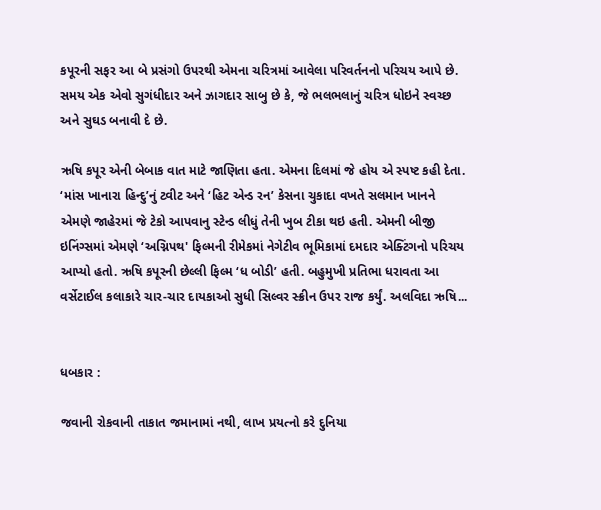કપૂરની સફર આ બે પ્રસંગો ઉપરથી એમના ચરિત્રમાં આવેલા પરિવર્તનનો પરિચય આપે છે. સમય એક એવો સુગંધીદાર અને ઝાગદાર સાબુ છે કે, જે ભલભલાનું ચરિત્ર ધોઇને સ્વચ્છ અને સુઘડ બનાવી દે છે.

ઋષિ કપૂર એની બેબાક વાત માટે જાણિતા હતા. એમના દિલમાં જે હોય એ સ્પષ્ટ કહી દેતા. ‘માંસ ખાનારા હિન્દુ’નું ટ્વીટ અને ‘હિટ એન્ડ રન’ કેસના ચુકાદા વખતે સલમાન ખાનને એમણે જાહેરમાં જે ટેકો આપવાનુ સ્ટેન્ડ લીધું તેની ખુબ ટીકા થઇ હતી. એમની બીજી ઇનિંગ્સમાં એમણે ‘અગ્નિપથ' ફિલ્મની રીમેકમાં નેગેટીવ ભૂમિકામાં દમદાર એક્ટિંગનો પરિચય આપ્યો હતો. ઋષિ કપૂરની છેલ્લી ફિલ્મ ‘ધ બોડી’ હતી. બહુમુખી પ્રતિભા ધરાવતા આ વર્સેટાઈલ કલાકારે ચાર-ચાર દાયકાઓ સુધી સિલ્વર સ્ક્રીન ઉપર રાજ કર્યું. અલવિદા ઋષિ...


ધબકાર :

જવાની રોકવાની તાકાત જમાનામાં નથી, લાખ પ્રયત્નો કરે દુનિયા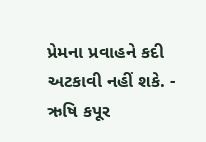પ્રેમના પ્રવાહને કદી અટકાવી નહીં શકે. - ઋષિ કપૂર